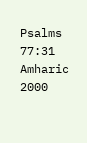Psalms 77:31
Amharic 2000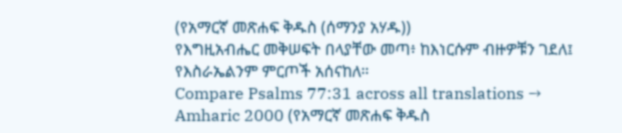(የአማርኛ መጽሐፍ ቅዱስ (ሰማንያ አሃዱ))
የእግዚአብሔር መቅሠፍት በላያቸው መጣ፥ ከእነርሱም ብዙዎቹን ገደለ፤ የእስራኤልንም ምርጦች አሰናከለ።
Compare Psalms 77:31 across all translations →
Amharic 2000 (የአማርኛ መጽሐፍ ቅዱስ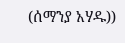(ሰማንያ አሃዱ))